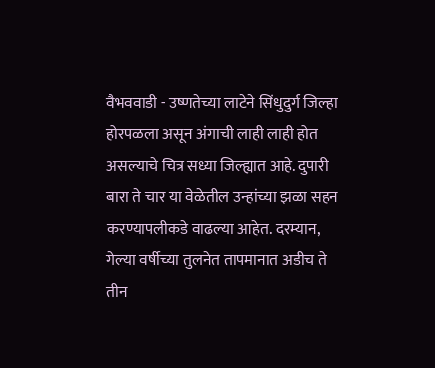वैभववाडी - उष्णतेच्या लाटेने सिंधुदुर्ग जिल्हा होरपळला असून अंगाची लाही लाही होत असल्याचे चित्र सध्या जिल्ह्यात आहे. दुपारी बारा ते चार या वेळेतील उन्हांच्या झळा सहन करण्यापलीकडे वाढल्या आहेत. दरम्यान, गेल्या वर्षीच्या तुलनेत तापमानात अडीच ते तीन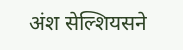अंश सेल्शियसने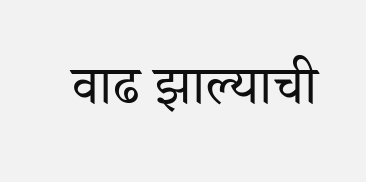वाढ झाल्याची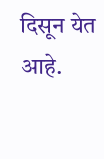दिसून येत आहे.